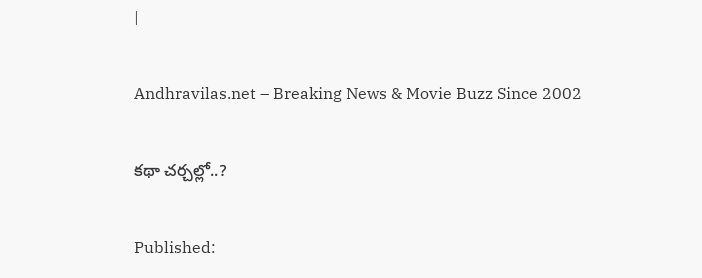|

Andhravilas.net – Breaking News & Movie Buzz Since 2002

కథా చర్చల్లో..?

Published: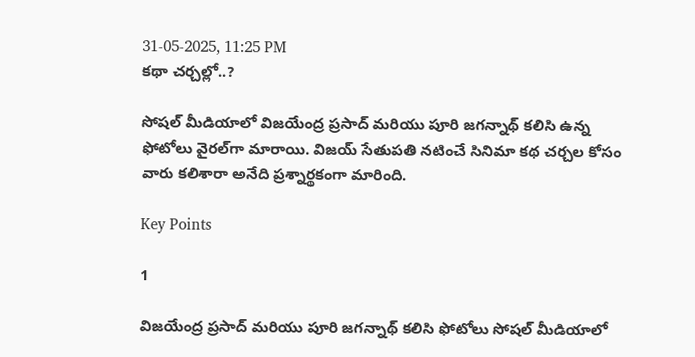31-05-2025, 11:25 PM
కథా చర్చల్లో..?

సోషల్ మీడియాలో విజయేంద్ర ప్రసాద్ మరియు పూరి జగన్నాథ్ కలిసి ఉన్న ఫోటోలు వైరల్‌గా మారాయి. విజయ్ సేతుపతి నటించే సినిమా కథ చర్చల కోసం వారు కలిశారా అనేది ప్రశ్నార్థకంగా మారింది.

Key Points

1

విజయేంద్ర ప్రసాద్ మరియు పూరి జగన్నాథ్ కలిసి ఫోటోలు సోషల్ మీడియాలో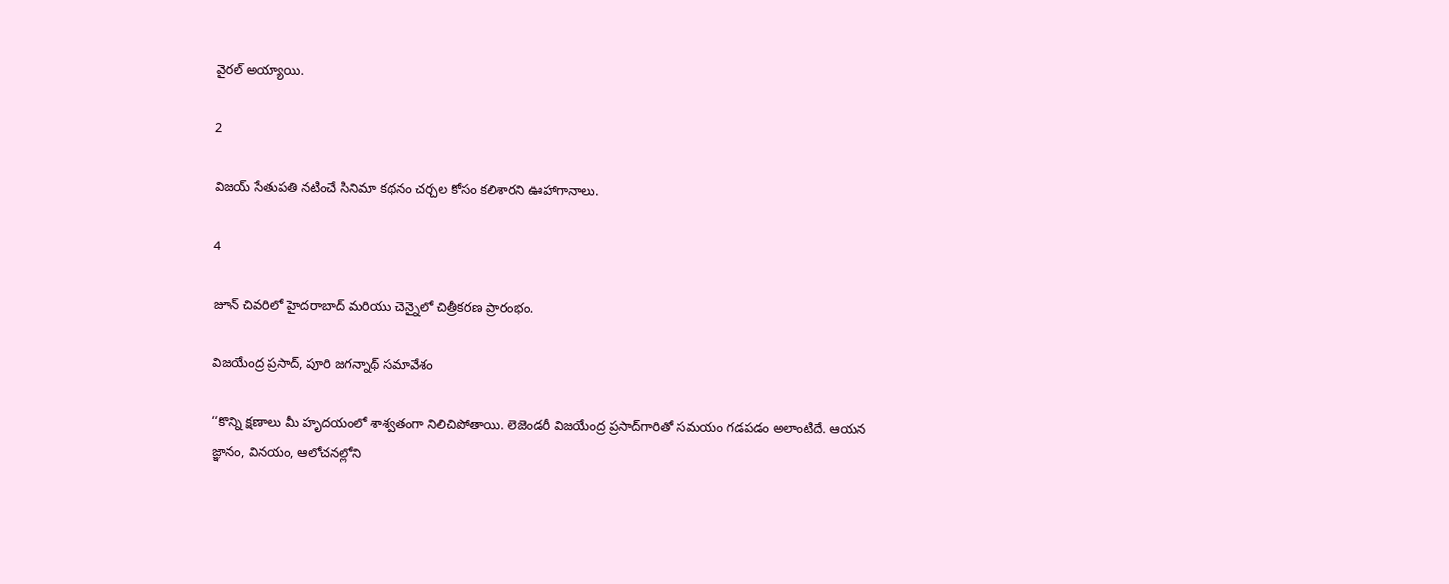వైరల్ అయ్యాయి.

2

విజయ్ సేతుపతి నటించే సినిమా కథనం చర్చల కోసం కలిశారని ఊహాగానాలు.

4

జూన్ చివరిలో హైదరాబాద్ మరియు చెన్నైలో చిత్రీకరణ ప్రారంభం.

విజయేంద్ర ప్రసాద్, పూరి జగన్నాథ్ సమావేశం

‘‘కొన్ని క్షణాలు మీ హృదయంలో శాశ్వతంగా నిలిచిపోతాయి. లెజెండరీ విజయేంద్ర ప్రసాద్‌గారితో సమయం గడపడం అలాంటిదే. ఆయన జ్ఞానం, వినయం, ఆలోచనల్లోని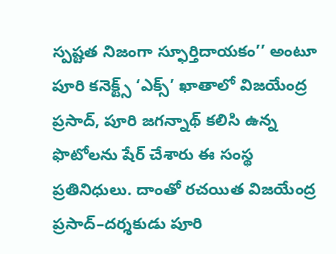స్పష్టత నిజంగా స్ఫూర్తిదాయకం’’ అంటూ పూరి కనెక్ట్స్‌ ‘ఎక్స్‌’ ఖాతాలో విజయేంద్ర ప్రసాద్, పూరి జగన్నాథ్‌ కలిసి ఉన్న ఫొటోలను షేర్‌ చేశారు ఈ సంస్థ ప్రతినిధులు. దాంతో రచయిత విజయేంద్ర ప్రసాద్‌–దర్శకుడు పూరి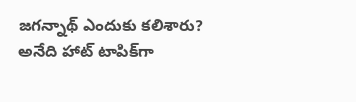జగన్నాథ్‌ ఎందుకు కలిశారు? అనేది హాట్‌ టాపిక్‌గా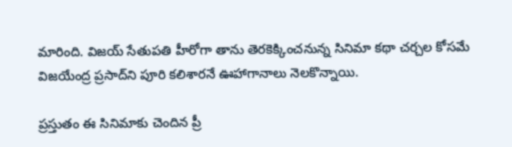మారింది. విజయ్‌ సేతుపతి హీరోగా తాను తెరకెక్కించనున్న సినిమా కథా చర్చల కోసమే విజయేంద్ర ప్రసాద్‌ని పూరి కలిశారనే ఊహాగానాలు నెలకొన్నాయి.

ప్రస్తుతం ఈ సినిమాకు చెందిన ప్రీ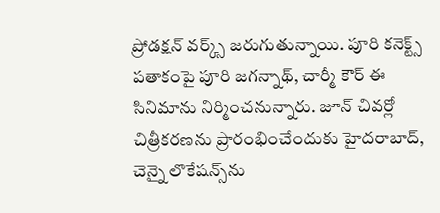ప్రోడక్షన్‌ వర్క్స్‌ జరుగుతున్నాయి. పూరి కనెక్ట్స్‌ పతాకంపై పూరి జగన్నాథ్, చార్మీ కౌర్‌ ఈ సినిమాను నిర్మించనున్నారు. జూన్‌ చివర్లో చిత్రీకరణను ప్రారంభించేందుకు హైదరాబాద్, చెన్నై లొకేషన్స్‌ను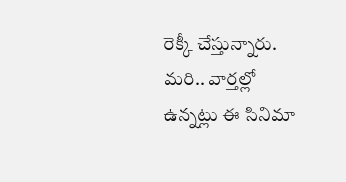రెక్కీ చేస్తున్నారు. మరి.. వార్తల్లో ఉన్నట్లు ఈ సినిమా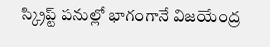స్క్రిప్ట్‌ పనుల్లో భాగంగానే విజయేంద్ర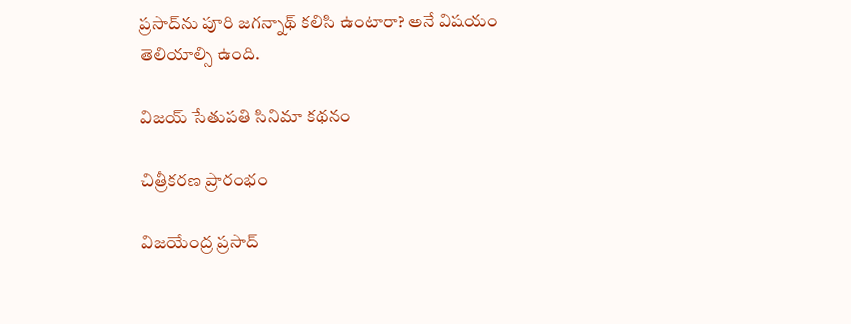ప్రసాద్‌ను పూరి జగన్నాథ్‌ కలిసి ఉంటారా? అనే విషయం తెలియాల్సి ఉంది.

విజయ్ సేతుపతి సినిమా కథనం

చిత్రీకరణ ప్రారంభం

విజయేంద్ర ప్రసాద్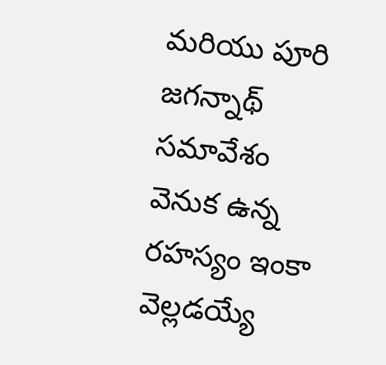మరియు పూరి జగన్నాథ్ సమావేశం వెనుక ఉన్న రహస్యం ఇంకా వెల్లడయ్యే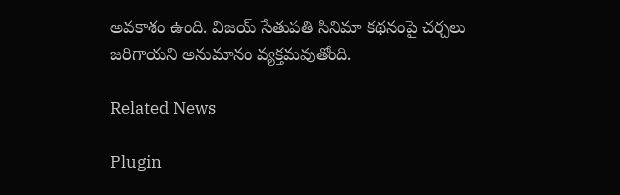అవకాశం ఉంది. విజయ్ సేతుపతి సినిమా కథనంపై చర్చలు జరిగాయని అనుమానం వ్యక్తమవుతోంది.

Related News

Plugin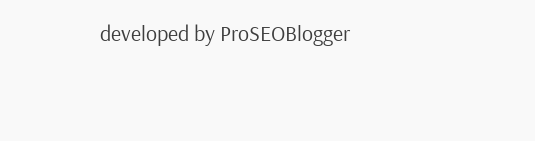developed by ProSEOBlogger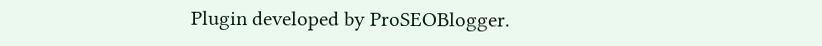Plugin developed by ProSEOBlogger.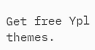Get free Ypl themes.